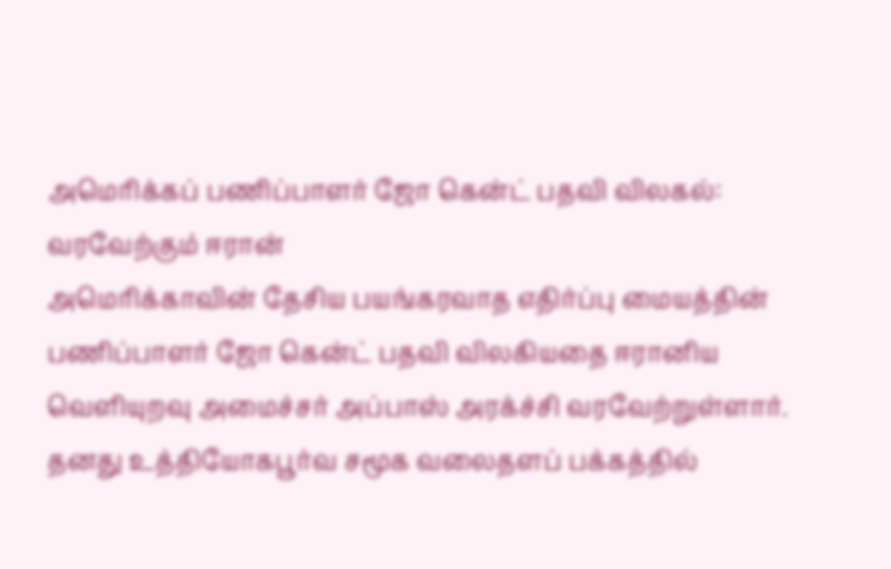அமெரிக்கப் பணிப்பாளர் ஜோ கென்ட் பதவி விலகல்: வரவேற்கும் ஈரான்
அமெரிக்காவின் தேசிய பயங்கரவாத எதிர்ப்பு மையத்தின் பணிப்பாளர் ஜோ கென்ட் பதவி விலகியதை ஈரானிய வெளியுறவு அமைச்சர் அப்பாஸ் அரக்ச்சி வரவேற்றுள்ளார்.
தனது உத்தியோகபூர்வ சமூக வலைதளப் பக்கத்தில்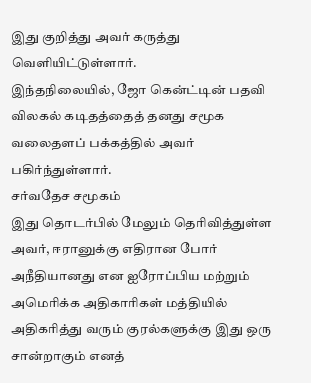இது குறித்து அவர் கருத்து வெளியிட்டுள்ளார்.
இந்தநிலையில், ஜோ கென்ட்டின் பதவி விலகல் கடிதத்தைத் தனது சமூக வலைதளப் பக்கத்தில் அவர் பகிர்ந்துள்ளார்.
சர்வதேச சமூகம்
இது தொடர்பில் மேலும் தெரிவித்துள்ள அவர், ஈரானுக்கு எதிரான போர் அநீதியானது என ஐரோப்பிய மற்றும் அமெரிக்க அதிகாரிகள் மத்தியில் அதிகரித்து வரும் குரல்களுக்கு இது ஒரு சான்றாகும் எனத்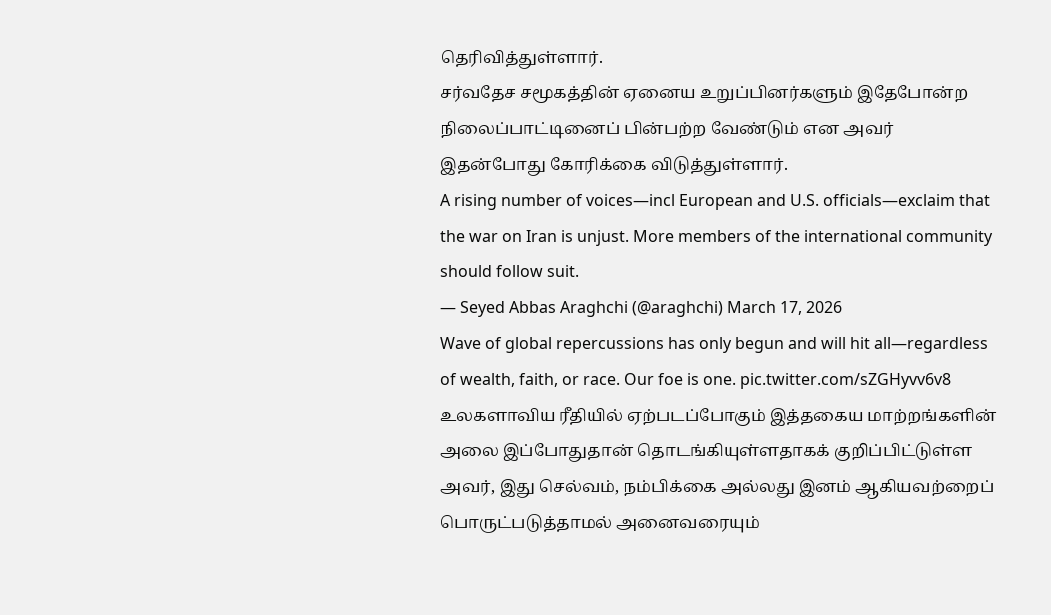தெரிவித்துள்ளார்.
சர்வதேச சமூகத்தின் ஏனைய உறுப்பினர்களும் இதேபோன்ற நிலைப்பாட்டினைப் பின்பற்ற வேண்டும் என அவர் இதன்போது கோரிக்கை விடுத்துள்ளார்.
A rising number of voices—incl European and U.S. officials—exclaim that the war on Iran is unjust. More members of the international community should follow suit.
— Seyed Abbas Araghchi (@araghchi) March 17, 2026
Wave of global repercussions has only begun and will hit all—regardless of wealth, faith, or race. Our foe is one. pic.twitter.com/sZGHyvv6v8
உலகளாவிய ரீதியில் ஏற்படப்போகும் இத்தகைய மாற்றங்களின் அலை இப்போதுதான் தொடங்கியுள்ளதாகக் குறிப்பிட்டுள்ள அவர், இது செல்வம், நம்பிக்கை அல்லது இனம் ஆகியவற்றைப் பொருட்படுத்தாமல் அனைவரையும்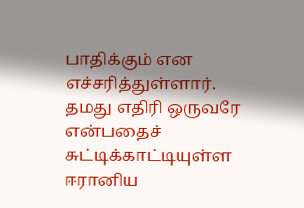பாதிக்கும் என எச்சரித்துள்ளார்.
தமது எதிரி ஒருவரே என்பதைச் சுட்டிக்காட்டியுள்ள ஈரானிய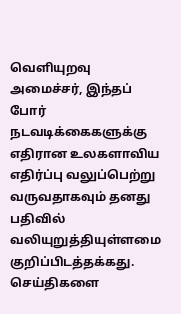வெளியுறவு அமைச்சர், இந்தப் போர் நடவடிக்கைகளுக்கு எதிரான உலகளாவிய எதிர்ப்பு வலுப்பெற்று வருவதாகவும் தனது பதிவில் வலியுறுத்தியுள்ளமை குறிப்பிடத்தக்கது.
செய்திகளை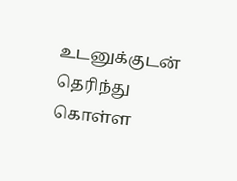உடனுக்குடன் தெரிந்து கொள்ள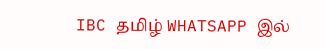IBC தமிழ் WHATSAPP இல்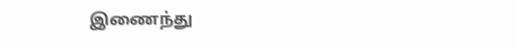இணைந்து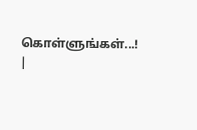கொள்ளுங்கள்...! |